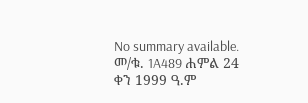No summary available.
መ/ቁ. 1A489 ሐምል 24 ቀን 1999 ዓ.ም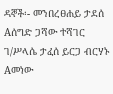ዳኞች፡- መንበረፀሐይ ታደሰ Aሰግድ ጋሻው ተሻገር ገ/ሥላሴ ታፈሰ ይርጋ ብርሃኑ Aመነው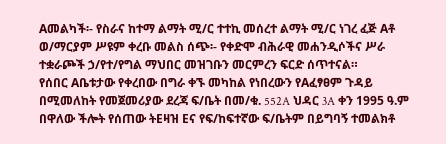Aመልካች፡- የስራና ከተማ ልማት ሚ/ር ተተኪ መሰረተ ልማት ሚ/ር ነገረ ፈጅ Aቶ ወ/ማርያም ሥዩም ቀረቡ መልስ ሰጭ፡- የቀድሞ ብሕራዊ መሐንዲሶችና ሥራ ተቋራጮች ኃ/የተ/የግል ማህበር መዝገቡን መርምረን ፍርድ ሰጥተናል።
የሰበር Aቤቱታው የቀረበው በግራ ቀኙ መካከል የነበረውን የAፈፃፀም ጉዳይ በሚመለከት የመጀመሪያው ደረጃ ፍ/ቤት በመ/ቁ. 552A ህዳር 3A ቀን 1995 ዓ.ም በዋለው ችሎት የሰጠው ትEዛዝ Eና የፍ/ከፍተኛው ፍ/ቤትም በይግባኝ ተመልክቶ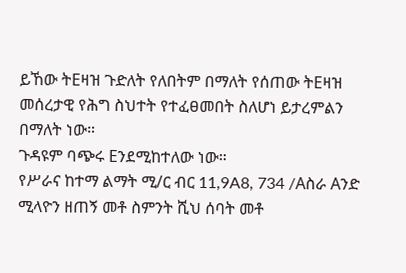ይኸው ትEዛዝ ጉድለት የለበትም በማለት የሰጠው ትEዛዝ መሰረታዊ የሕግ ስህተት የተፈፀመበት ስለሆነ ይታረምልን በማለት ነው።
ጉዳዩም ባጭሩ Eንደሚከተለው ነው።
የሥራና ከተማ ልማት ሚ/ር ብር 11,9A8, 734 /Aስራ Aንድ ሚላዮን ዘጠኝ መቶ ስምንት ሺህ ሰባት መቶ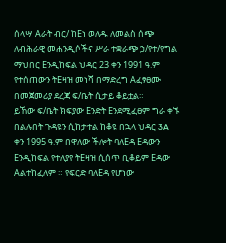ሰላሣ Aራት ብር/ ከEነ ወለዱ ለመልስ ሰጭ ለብሕራዊ መሐንዲሶችና ሥራ ተቋራጭ ኃ/የተ/የግል ማህበር Eንዲከፍል ህዳር 23 ቀን 1991 ዓ.ም የተሰጠውን ትEዛዝ መነሻ በማድረግ Aፈፃፀሙ በመጀመሪያ ደረጃ ፍ/ቤት ሲታይ ቆይቷል።
ይኸው ፍ/ቤት ክፍያው Eንድት Eንደሚፈፀም ግራ ቀኙ በልሉበት ጉዳዩን ሲከታተል ከቆዩ በኋላ ህዳር 3A ቀን 1995 ዓ.ም በዋለው ችሎት ባለEዳ Eዳውን Eንዲከፍል የተለያየ ትEዛዝ ሲሰጥ ቢቆይም Eዳው Aልተከፈለም ። የፍርድ ባለEዳ የሆነው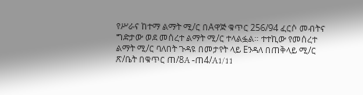የሥራና ከተማ ልማት ሚ/ር በAዋጅ ቁጥር 256/94 ፈርሶ መብትና ግድታው ወደ መሰረተ ልማት ሚ/ር ተላልፏል። ተተኪው የመሰረተ ልማት ሚ/ር ባለበት ጉዳዩ በመታየት ላይ Eንዳለ በጠቅላይ ሚ/ር ጽ/ቤት በቁጥር ጠ/8A -ጠ4/A1/11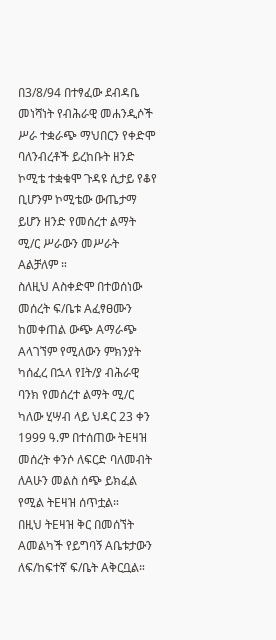በ3/8/94 በተፃፈው ደብዳቤ መነሻነት የብሕራዊ መሐንዲሶች ሥራ ተቋራጭ ማህበርን የቀድሞ ባለንብረቶች ይረከቡት ዘንድ ኮሚቴ ተቋቁሞ ጉዳዩ ሲታይ የቆየ ቢሆንም ኮሚቴው ውጤታማ ይሆን ዘንድ የመሰረተ ልማት ሚ/ር ሥራውን መሥራት Aልቻለም ።
ስለዚህ Aስቀድሞ በተወሰነው መሰረት ፍ/ቤቱ Aፈፃፀሙን ከመቀጠል ውጭ Aማራጭ Aላገኘም የሚለውን ምክንያት ካሰፈረ በኋላ የIት/ያ ብሕራዊ ባንክ የመሰረተ ልማት ሚ/ር ካለው ሂሣብ ላይ ህዳር 23 ቀን 1999 ዓ.ም በተሰጠው ትEዛዝ መሰረት ቀንሶ ለፍርድ ባለመብት ለAሁን መልስ ሰጭ ይክፈል የሚል ትEዛዝ ሰጥቷል።
በዚህ ትEዛዝ ቅር በመሰኘት Aመልካች የይግባኝ Aቤቱታውን ለፍ/ከፍተኛ ፍ/ቤት Aቅርቧል።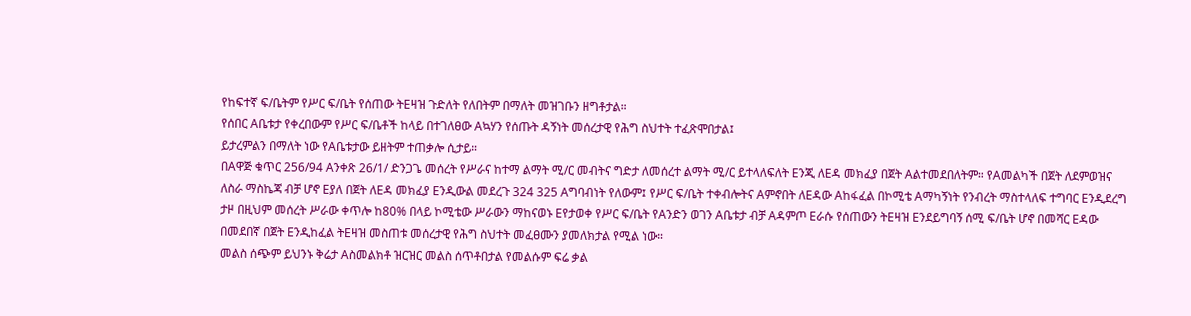የከፍተኛ ፍ/ቤትም የሥር ፍ/ቤት የሰጠው ትEዛዝ ጉድለት የለበትም በማለት መዝገቡን ዘግቶታል።
የሰበር Aቤቱታ የቀረበውም የሥር ፍ/ቤቶች ከላይ በተገለፀው Aኳሃን የሰጡት ዳኝነት መሰረታዊ የሕግ ስህተት ተፈጽሞበታል፤
ይታረምልን በማለት ነው የAቤቱታው ይዘትም ተጠቃሎ ሲታይ።
በAዋጅ ቁጥር 256/94 Aንቀጽ 26/1/ ድንጋጌ መሰረት የሥራና ከተማ ልማት ሚ/ር መብትና ግድታ ለመሰረተ ልማት ሚ/ር ይተላለፍለት Eንጂ ለEዳ መክፈያ በጀት Aልተመደበለትም። የAመልካች በጀት ለደምወዝና ለስራ ማስኬጃ ብቻ ሆኖ Eያለ በጀት ለEዳ መክፈያ Eንዲውል መደረጉ 324 325 Aግባብነት የለውም፤ የሥር ፍ/ቤት ተቀብሎትና Aምኖበት ለEዳው Aከፋፈል በኮሚቴ Aማካኝነት የንብረት ማስተላለፍ ተግባር Eንዲደረግ ታዞ በዚህም መሰረት ሥራው ቀጥሎ ከ80% በላይ ኮሚቴው ሥራውን ማከናወኑ Eየታወቀ የሥር ፍ/ቤት የAንድን ወገን Aቤቱታ ብቻ Aዳምጦ Eራሱ የሰጠውን ትEዛዝ Eንደይግባኝ ሰሚ ፍ/ቤት ሆኖ በመሻር Eዳው በመደበኛ በጀት Eንዲከፈል ትEዛዝ መስጠቱ መሰረታዊ የሕግ ስህተት መፈፀሙን ያመለክታል የሚል ነው።
መልስ ሰጭም ይህንኑ ቅሬታ Aስመልክቶ ዝርዝር መልስ ሰጥቶበታል የመልሱም ፍሬ ቃል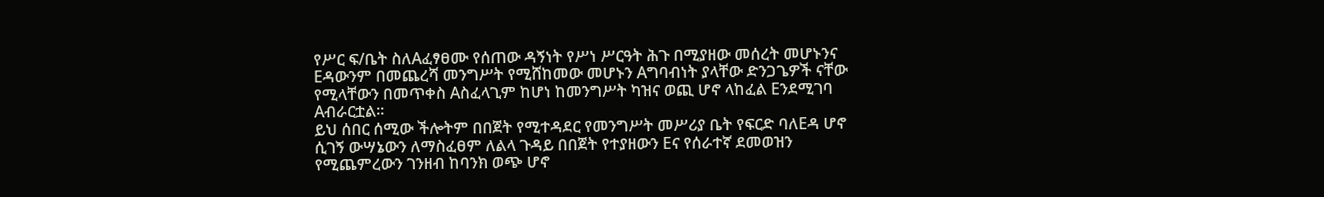የሥር ፍ/ቤት ስለAፈፃፀሙ የሰጠው ዳኝነት የሥነ ሥርዓት ሕጉ በሚያዘው መሰረት መሆኑንና Eዳውንም በመጨረሻ መንግሥት የሚሸከመው መሆኑን Aግባብነት ያላቸው ድንጋጌዎች ናቸው የሚላቸውን በመጥቀስ Aስፈላጊም ከሆነ ከመንግሥት ካዝና ወጪ ሆኖ ላከፈል Eንደሚገባ Aብራርቷል።
ይህ ሰበር ሰሚው ችሎትም በበጀት የሚተዳደር የመንግሥት መሥሪያ ቤት የፍርድ ባለEዳ ሆኖ ሲገኝ ውሣኔውን ለማስፈፀም ለልላ ጉዳይ በበጀት የተያዘውን Eና የሰራተኛ ደመወዝን የሚጨምረውን ገንዘብ ከባንክ ወጭ ሆኖ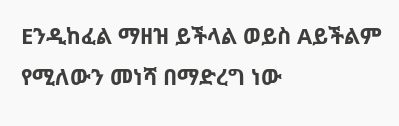Eንዲከፈል ማዘዝ ይችላል ወይስ Aይችልም የሚለውን መነሻ በማድረግ ነው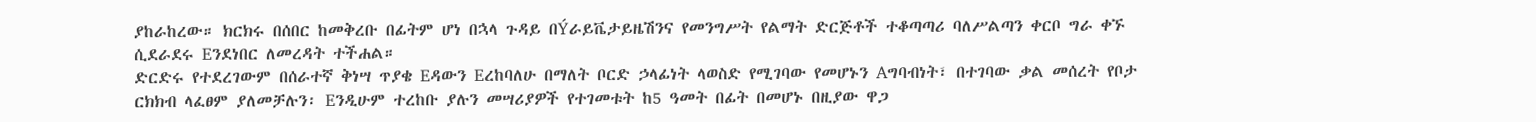ያከራከረው። ክርክሩ በሰበር ከመቅረቡ በፊትም ሆነ በኋላ ጉዳይ በÝራይቬታይዜሽንና የመንግሥት የልማት ድርጅቶች ተቆጣጣሪ ባለሥልጣን ቀርቦ ግራ ቀኙ ሲደራደሩ Eንደነበር ለመረዳት ተችሐል።
ድርድሩ የተደረገውም በሰራተኛ ቅነሣ ጥያቄ Eዳውን Eረከባለሁ በማለት ቦርድ ኃላፊነት ላወስድ የሚገባው የመሆኑን Aግባብነት፣ በተገባው ቃል መሰረት የቦታ ርክክብ ላፈፀም ያለመቻሉን፡ Eንዲሁም ተረከቡ ያሉን መሣሪያዎች የተገመቱት ከ5 ዓመት በፊት በመሆኑ በዚያው ዋጋ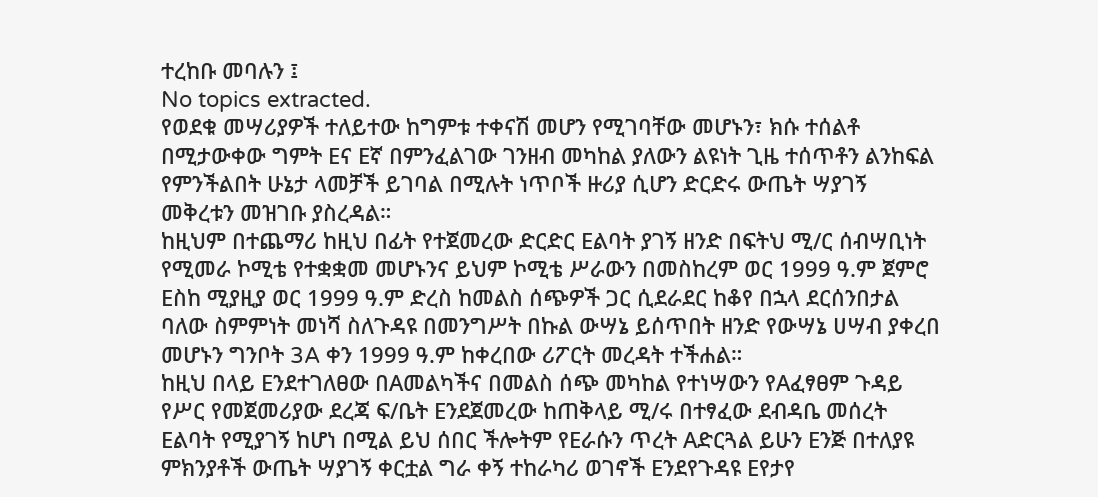ተረከቡ መባሉን ፤
No topics extracted.
የወደቁ መሣሪያዎች ተለይተው ከግምቱ ተቀናሽ መሆን የሚገባቸው መሆኑን፣ ክሱ ተሰልቶ በሚታውቀው ግምት Eና Eኛ በምንፈልገው ገንዘብ መካከል ያለውን ልዩነት ጊዜ ተሰጥቶን ልንከፍል የምንችልበት ሁኔታ ላመቻች ይገባል በሚሉት ነጥቦች ዙሪያ ሲሆን ድርድሩ ውጤት ሣያገኝ መቅረቱን መዝገቡ ያስረዳል።
ከዚህም በተጨማሪ ከዚህ በፊት የተጀመረው ድርድር Eልባት ያገኝ ዘንድ በፍትህ ሚ/ር ሰብሣቢነት የሚመራ ኮሚቴ የተቋቋመ መሆኑንና ይህም ኮሚቴ ሥራውን በመስከረም ወር 1999 ዓ.ም ጀምሮ Eስከ ሚያዚያ ወር 1999 ዓ.ም ድረስ ከመልስ ሰጭዎች ጋር ሲደራደር ከቆየ በኋላ ደርሰንበታል ባለው ስምምነት መነሻ ስለጉዳዩ በመንግሥት በኩል ውሣኔ ይሰጥበት ዘንድ የውሣኔ ሀሣብ ያቀረበ መሆኑን ግንቦት 3A ቀን 1999 ዓ.ም ከቀረበው ሪፖርት መረዳት ተችሐል።
ከዚህ በላይ Eንደተገለፀው በAመልካችና በመልስ ሰጭ መካከል የተነሣውን የAፈፃፀም ጉዳይ የሥር የመጀመሪያው ደረጃ ፍ/ቤት Eንደጀመረው ከጠቅላይ ሚ/ሩ በተፃፈው ደብዳቤ መሰረት Eልባት የሚያገኝ ከሆነ በሚል ይህ ሰበር ችሎትም የEራሱን ጥረት Aድርጓል ይሁን Eንጅ በተለያዩ ምክንያቶች ውጤት ሣያገኝ ቀርቷል ግራ ቀኝ ተከራካሪ ወገኖች Eንደየጉዳዩ Eየታየ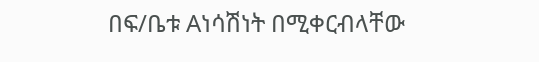በፍ/ቤቱ Aነሳሽነት በሚቀርብላቸው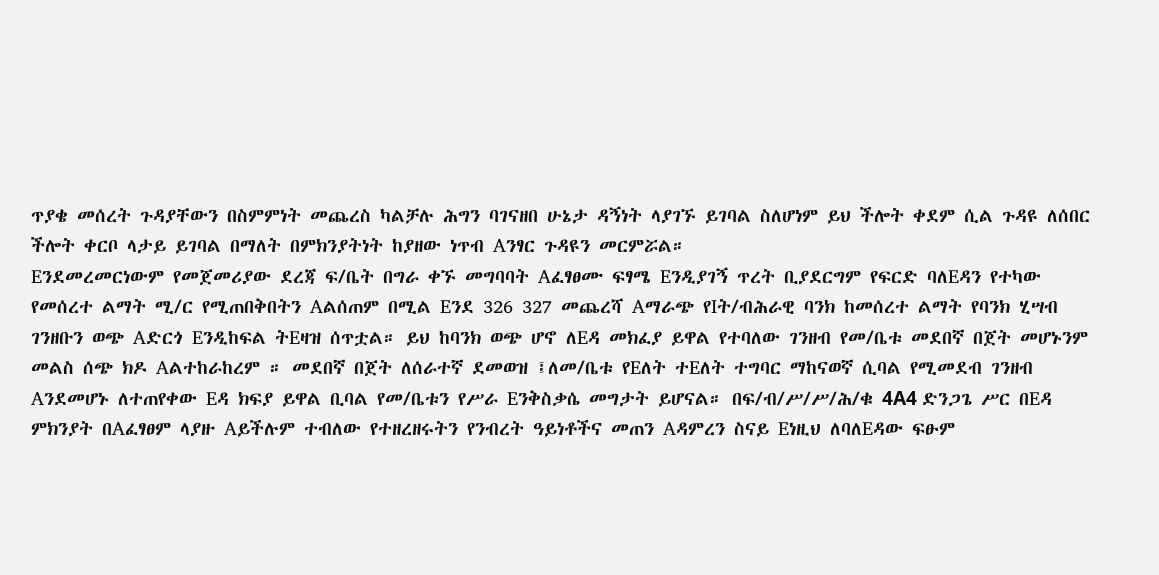ጥያቄ መሰረት ጉዳያቸውን በስምምነት መጨረስ ካልቻሉ ሕግን ባገናዘበ ሁኔታ ዳኝነት ላያገኙ ይገባል ስለሆነም ይህ ችሎት ቀደም ሲል ጉዳዩ ለሰበር ችሎት ቀርቦ ላታይ ይገባል በማለት በምክንያትነት ከያዘው ነጥብ Aንፃር ጉዳዩን መርምሯል።
Eንደመረመርነውም የመጀመሪያው ደረጃ ፍ/ቤት በግራ ቀኙ መግባባት Aፈፃፀሙ ፍፃሜ Eንዲያገኝ ጥረት ቢያደርግም የፍርድ ባለEዳን የተካው የመሰረተ ልማት ሚ/ር የሚጠበቅበትን Aልሰጠም በሚል Eንደ 326 327 መጨረሻ Aማራጭ የIት/ብሕራዊ ባንክ ከመሰረተ ልማት የባንክ ሂሣብ ገንዘቡን ወጭ Aድርጎ Eንዲከፍል ትEዛዝ ሰጥቷል። ይህ ከባንክ ወጭ ሆኖ ለEዳ መክፈያ ይዋል የተባለው ገንዘብ የመ/ቤቱ መደበኛ በጀት መሆኑንም መልስ ሰጭ ክዶ Aልተከራከረም ። መደበኛ በጀት ለሰራተኛ ደመወዝ ፤ለመ/ቤቱ የEለት ተEለት ተግባር ማከናወኛ ሲባል የሚመደብ ገንዘብ Aንደመሆኑ ለተጠየቀው Eዳ ክፍያ ይዋል ቢባል የመ/ቤቱን የሥራ Eንቅስቃሴ መግታት ይሆናል። በፍ/ብ/ሥ/ሥ/ሕ/ቁ 4A4 ድንጋጌ ሥር በEዳ ምክንያት በAፈፃፀም ላያዙ Aይችሉም ተብለው የተዘረዘሩትን የንብረት ዓይነቶችና መጠን Aዳምረን ስናይ Eነዚህ ለባለEዳው ፍፁም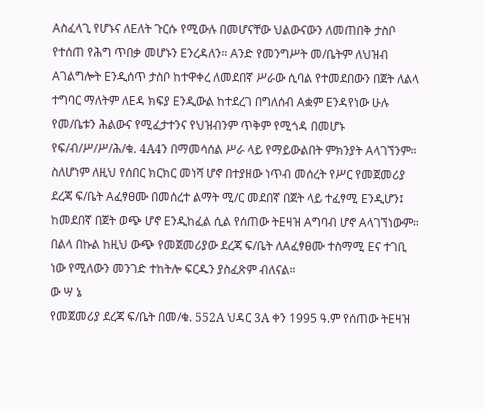Aስፈላጊ የሆኑና ለEለት ጉርሱ የሚውሉ በመሆናቸው ህልውናውን ለመጠበቅ ታስቦ የተሰጠ የሕግ ጥበቃ መሆኑን Eንረዳለን። Aንድ የመንግሥት መ/ቤትም ለህዝብ Aገልግሎት Eንዲሰጥ ታስቦ ከተዋቀረ ለመደበኛ ሥራው ሲባል የተመደበውን በጀት ለልላ ተግባር ማለትም ለEዳ ክፍያ Eንዲውል ከተደረገ በግለሰብ Aቋም Eንዳየነው ሁሉ የመ/ቤቱን ሕልውና የሚፈታተንና የህዝብንም ጥቅም የሚጎዳ በመሆኑ የፍ/ብ/ሥ/ሥ/ሕ/ቁ. 4A4ን በማመሳሰል ሥራ ላይ የማይውልበት ምክንያት Aላገኘንም።
ስለሆነም ለዚህ የሰበር ክርክር መነሻ ሆኖ በተያዘው ነጥብ መሰረት የሥር የመጀመሪያ ደረጃ ፍ/ቤት Aፈፃፀሙ በመሰረተ ልማት ሚ/ር መደበኛ በጀት ላይ ተፈፃሚ Eንዲሆን፤ ከመደበኛ በጀት ወጭ ሆኖ Eንዲከፈል ሲል የሰጠው ትEዛዝ Aግባብ ሆኖ Aላገኘነውም።
በልላ በኩል ከዚህ ውጭ የመጀመሪያው ደረጃ ፍ/ቤት ለAፈፃፀሙ ተስማሚ Eና ተገቢ ነው የሚለውን መንገድ ተከትሎ ፍርዱን ያስፈጽም ብለናል።
ው ሣ ኔ
የመጀመሪያ ደረጃ ፍ/ቤት በመ/ቁ. 552A ህዳር 3A ቀን 1995 ዓ.ም የሰጠው ትEዛዝ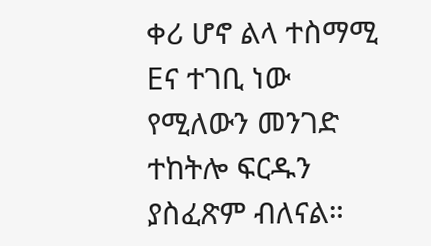ቀሪ ሆኖ ልላ ተስማሚ Eና ተገቢ ነው የሚለውን መንገድ ተከትሎ ፍርዱን ያስፈጽም ብለናል።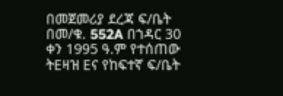በመጀመሪያ ደረጃ ፍ/ቤት በመ/ቁ. 552A በኀዳር 30 ቀን 1995 ዓ.ም የተሰጠው ትEዛዝ Eና የከፍተኛ ፍ/ቤት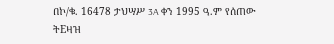በኮ/ቁ. 16478 ታህሣሥ 3A ቀን 1995 ዓ.ም የሰጠው ትEዛዝ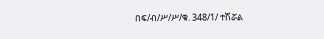በፍ/ብ/ሥ/ሥ/ቁ. 348/1/ ተሽሯል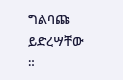ግልባጩ ይድረሣቸው ።